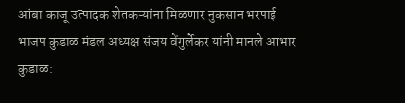आंबा काजू उत्पादक शेतकऱ्यांना मिळणार नुकसान भरपाई
भाजप कुडाळ मंडल अध्यक्ष संजय वेंगुर्लेकर यांनी मानले आभार
कुडाळ: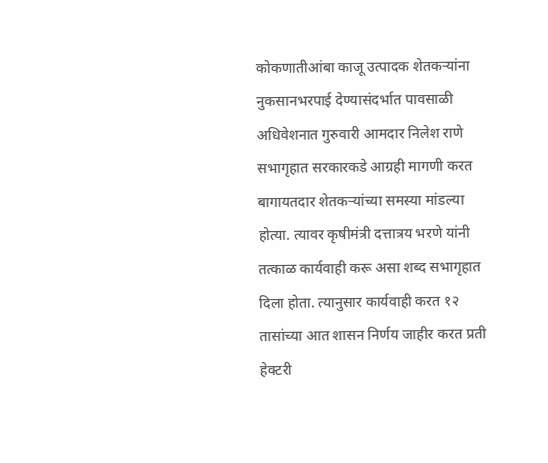कोकणातीआंबा काजू उत्पादक शेतकऱ्यांना नुकसानभरपाई देण्यासंदर्भात पावसाळी अधिवेशनात गुरुवारी आमदार निलेश राणे सभागृहात सरकारकडे आग्रही मागणी करत बागायतदार शेतकऱ्यांच्या समस्या मांडल्या होत्या. त्यावर कृषीमंत्री दत्तात्रय भरणे यांनी तत्काळ कार्यवाही करू असा शब्द सभागृहात दिला होता. त्यानुसार कार्यवाही करत १२ तासांच्या आत शासन निर्णय जाहीर करत प्रती हेक्टरी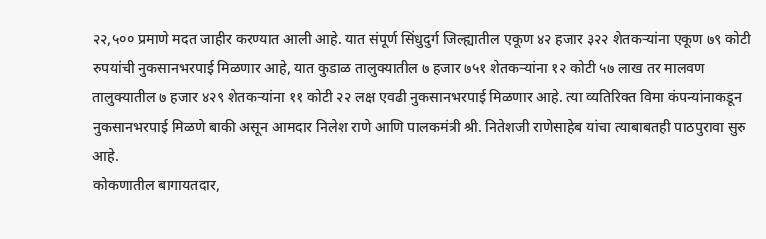२२,५०० प्रमाणे मदत जाहीर करण्यात आली आहे. यात संपूर्ण सिंधुदुर्ग जिल्ह्यातील एकूण ४२ हजार ३२२ शेतकऱ्यांना एकूण ७९ कोटी रुपयांची नुकसानभरपाई मिळणार आहे, यात कुडाळ तालुक्यातील ७ हजार ७५१ शेतकऱ्यांना १२ कोटी ५७ लाख तर मालवण तालुक्यातील ७ हजार ४२९ शेतकऱ्यांना ११ कोटी २२ लक्ष एवढी नुकसानभरपाई मिळणार आहे. त्या व्यतिरिक्त विमा कंपन्यांनाकडून नुकसानभरपाई मिळणे बाकी असून आमदार निलेश राणे आणि पालकमंत्री श्री. नितेशजी राणेसाहेब यांचा त्याबाबतही पाठपुरावा सुरु आहे.
कोकणातील बागायतदार,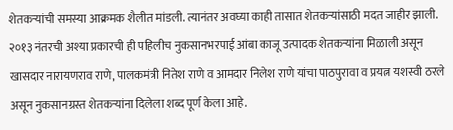शेतकऱ्यांची समस्या आक्रमक शैलीत मांडली. त्यानंतर अवघ्या काही तासात शेतकऱ्यांसाठी मदत जाहीर झाली. २०१३ नंतरची अश्या प्रकारची ही पहिलीच नुकसानभरपाई आंबा काजू उत्पादक शेतकऱ्यांना मिळाली असून खासदार नारायणराव राणे, पालकमंत्री नितेश राणे व आमदार निलेश राणे यांचा पाठपुरावा व प्रयत्न यशस्वी ठरले असून नुकसानग्रस्त शेतकऱ्यांना दिलेला शब्द पूर्ण केला आहे.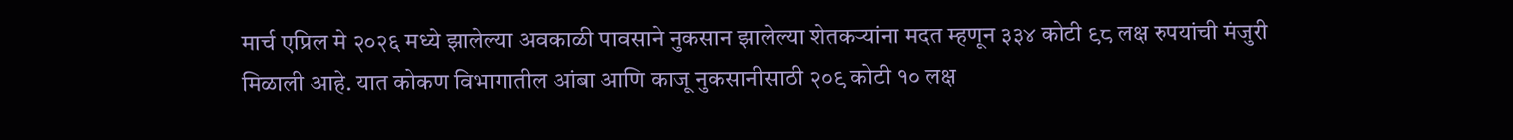मार्च एप्रिल मे २०२६ मध्ये झालेल्या अवकाळी पावसाने नुकसान झालेल्या शेतकऱ्यांना मदत म्हणून ३३४ कोटी ९८ लक्ष रुपयांची मंजुरी मिळाली आहे. यात कोकण विभागातील आंबा आणि काजू नुकसानीसाठी २०९ कोटी १० लक्ष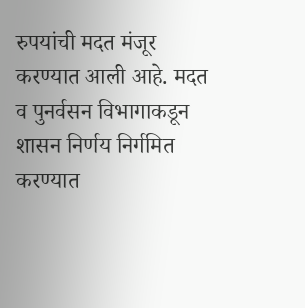रुपयांची मदत मंजूर करण्यात आली आहे. मदत व पुनर्वसन विभागाकडून शासन निर्णय निर्गमित करण्यात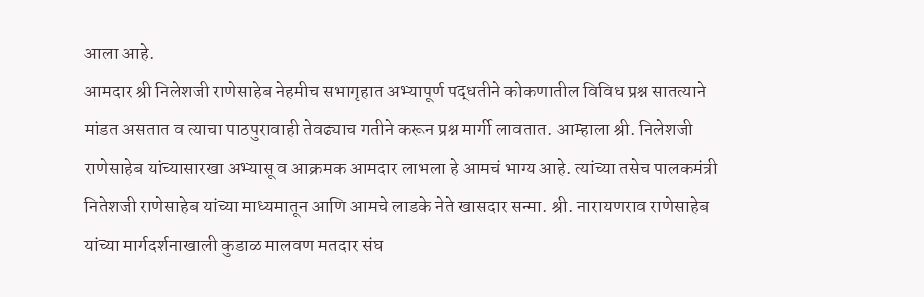आला आहे.
आमदार श्री निलेशजी राणेसाहेब नेहमीच सभागृहात अभ्यापूर्ण पद्धतीने कोकणातील विविध प्रश्न सातत्याने मांडत असतात व त्याचा पाठपुरावाही तेवढ्याच गतीने करून प्रश्न मार्गी लावतात. आम्हाला श्री. निलेशजी राणेसाहेब यांच्यासारखा अभ्यासू व आक्रमक आमदार लाभला हे आमचं भाग्य आहे. त्यांच्या तसेच पालकमंत्री नितेशजी राणेसाहेब यांच्या माध्यमातून आणि आमचे लाडके नेते खासदार सन्मा. श्री. नारायणराव राणेसाहेब यांच्या मार्गदर्शनाखाली कुडाळ मालवण मतदार संघ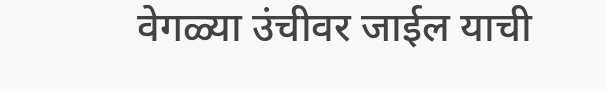वेगळ्या उंचीवर जाईल याची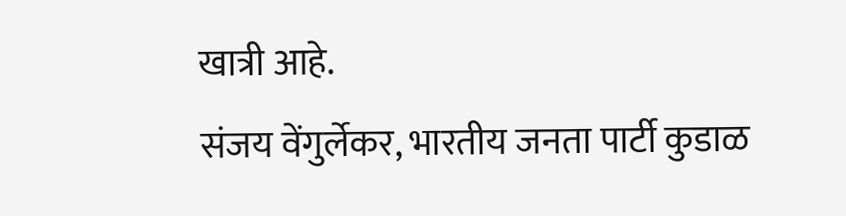खात्री आहे.
संजय वेंगुर्लेकर, भारतीय जनता पार्टी कुडाळ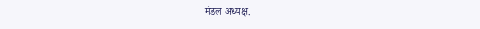मंडल अध्यक्ष.